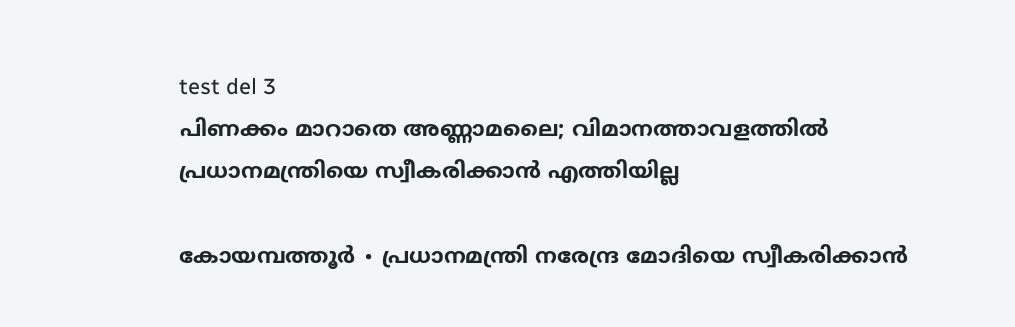test del 3
പിണക്കം മാറാതെ അണ്ണാമലൈ; വിമാനത്താവളത്തിൽ പ്രധാനമന്ത്രിയെ സ്വീകരിക്കാൻ എത്തിയില്ല

കോയമ്പത്തൂർ ∙ പ്രധാനമന്ത്രി നരേന്ദ്ര മോദിയെ സ്വീകരിക്കാൻ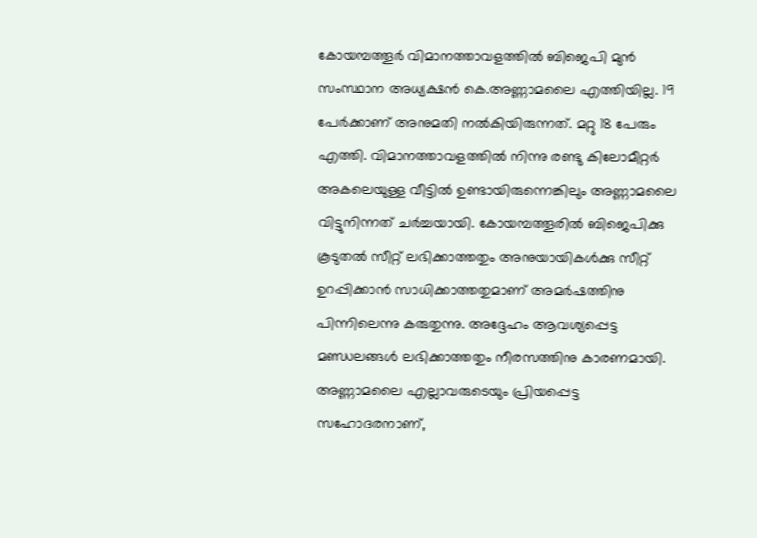കോയമ്പത്തൂർ വിമാനത്താവളത്തിൽ ബിജെപി മുൻ സംസ്ഥാന അധ്യക്ഷൻ കെ.അണ്ണാമലൈ എത്തിയില്ല. 19 പേർക്കാണ് അനുമതി നൽകിയിരുന്നത്. മറ്റു 18 പേരും എത്തി. വിമാനത്താവളത്തിൽ നിന്നു രണ്ടു കിലോമീറ്റർ അകലെയുള്ള വീട്ടിൽ ഉണ്ടായിരുന്നെങ്കിലും അണ്ണാമലൈ വിട്ടുനിന്നത് ചർച്ചയായി. കോയമ്പത്തൂരിൽ ബിജെപിക്കു കൂടുതൽ സീറ്റ് ലഭിക്കാത്തതും അനുയായികൾക്കു സീറ്റ് ഉറപ്പിക്കാൻ സാധിക്കാത്തതുമാണ് അമർഷത്തിനു പിന്നിലെന്നു കരുതുന്നു. അദ്ദേഹം ആവശ്യപ്പെട്ട മണ്ഡലങ്ങൾ ലഭിക്കാത്തതും നീരസത്തിനു കാരണമായി. അണ്ണാമലൈ എല്ലാവരുടെയും പ്രിയപ്പെട്ട സഹോദരനാണ്,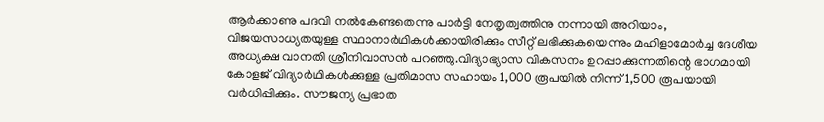ആർക്കാണു പദവി നൽകേണ്ടതെന്നു പാർട്ടി നേതൃത്വത്തിനു നന്നായി അറിയാം, വിജയസാധ്യതയുള്ള സ്ഥാനാർഥികൾക്കായിരിക്കും സീറ്റ് ലഭിക്കുകയെന്നും മഹിളാമോർച്ച ദേശീയ അധ്യക്ഷ വാനതി ശ്രീനിവാസൻ പറഞ്ഞു.വിദ്യാഭ്യാസ വികസനം ഉറപ്പാക്കുന്നതിന്റെ ഭാഗമായി കോളജ് വിദ്യാർഥികൾക്കുള്ള പ്രതിമാസ സഹായം 1,000 രൂപയിൽ നിന്ന് 1,500 രൂപയായി വർധിപ്പിക്കും. സൗജന്യ പ്രഭാത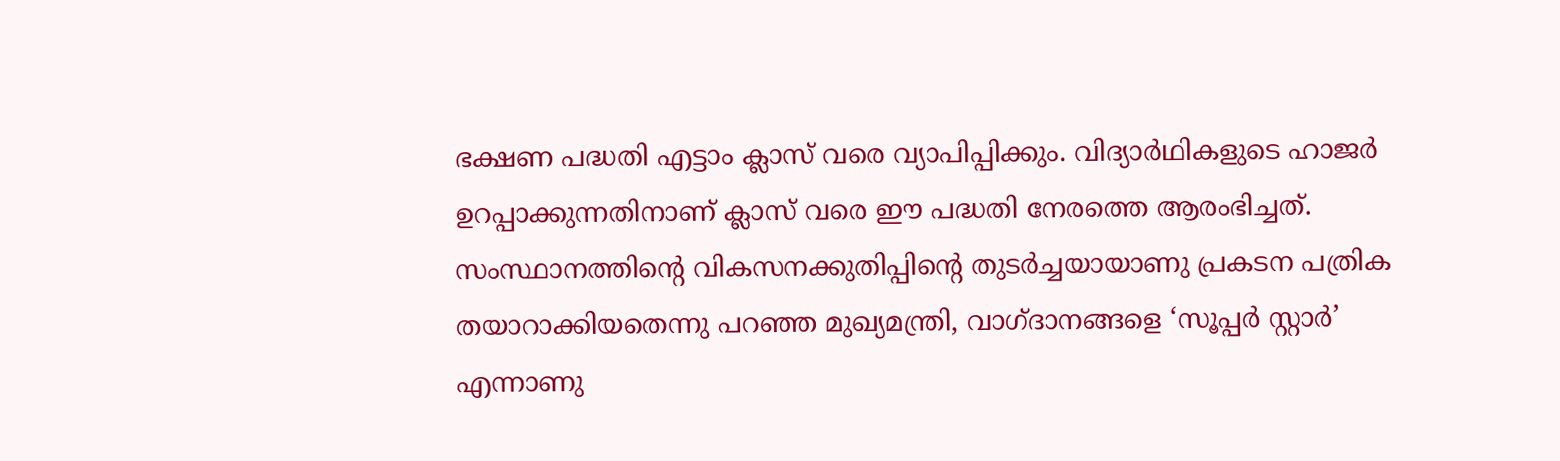ഭക്ഷണ പദ്ധതി എട്ടാം ക്ലാസ് വരെ വ്യാപിപ്പിക്കും. വിദ്യാർഥികളുടെ ഹാജർ ഉറപ്പാക്കുന്നതിനാണ് ക്ലാസ് വരെ ഈ പദ്ധതി നേരത്തെ ആരംഭിച്ചത്. സംസ്ഥാനത്തിന്റെ വികസനക്കുതിപ്പിന്റെ തുടർച്ചയായാണു പ്രകടന പത്രിക തയാറാക്കിയതെന്നു പറഞ്ഞ മുഖ്യമന്ത്രി, വാഗ്ദാനങ്ങളെ ‘സൂപ്പർ സ്റ്റാർ’ എന്നാണു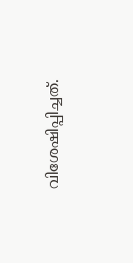വിശേഷിപ്പിച്ചത്.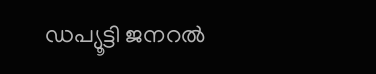ഡപ്യൂട്ടി ജനറൽ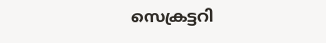സെക്രട്ടറി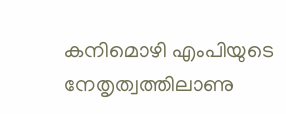കനിമൊഴി എംപിയുടെ നേതൃത്വത്തിലാണു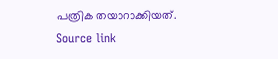പത്രിക തയാറാക്കിയത്.
Source link